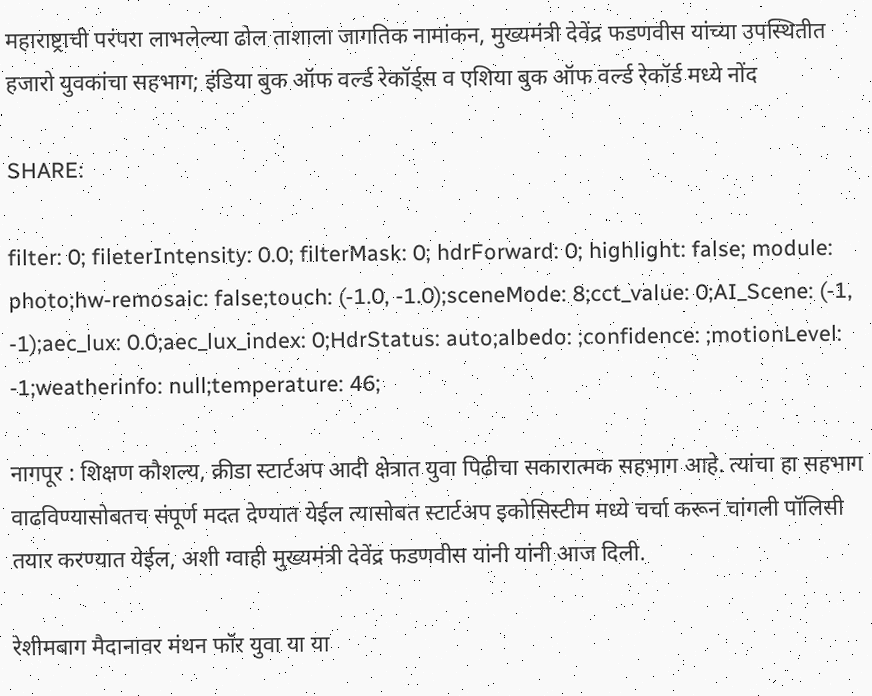महाराष्ट्राची परंपरा लाभलेल्या ढोल ताशाला जागतिक नामांकन, मुख्यमंत्री देवेंद्र फडणवीस यांच्या उपस्थितीत हजारो युवकांचा सहभाग; इंडिया बुक ऑफ वर्ल्ड रेकॉर्ड्स व एशिया बुक ऑफ वर्ल्ड रेकॉर्ड मध्ये नोंद

SHARE:

filter: 0; fileterIntensity: 0.0; filterMask: 0; hdrForward: 0; highlight: false; module: photo;hw-remosaic: false;touch: (-1.0, -1.0);sceneMode: 8;cct_value: 0;AI_Scene: (-1, -1);aec_lux: 0.0;aec_lux_index: 0;HdrStatus: auto;albedo: ;confidence: ;motionLevel: -1;weatherinfo: null;temperature: 46;

नागपूर : शिक्षण कौशल्य, क्रीडा स्टार्टअप आदी क्षेत्रात युवा पिढीचा सकारात्मक सहभाग आहे. त्यांचा हा सहभाग वाढविण्यासोबतच संपूर्ण मदत देण्यात येईल त्यासोबत स्टार्टअप इकोसिस्टीम मध्ये चर्चा करून चांगली पॉलिसी तयार करण्यात येईल, अशी ग्वाही मुख्यमंत्री देवेंद्र फडणवीस यांनी यांनी आज दिली.

रेशीमबाग मैदानावर मंथन फॉर युवा या या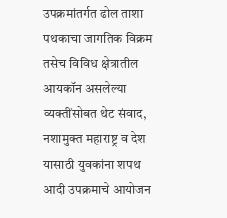उपक्रमांतर्गत ढोल ताशा पथकाचा जागतिक विक्रम तसेच विविध क्षेत्रातील आयकॉन असलेल्या व्यक्तींसोबत थेट संवाद, नशामुक्त महाराष्ट्र व देश यासाठी युवकांना शपथ आदी उपक्रमाचे आयोजन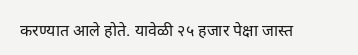करण्यात आले होते. यावेळी २५ हजार पेक्षा जास्त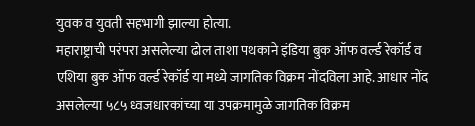युवक व युवती सहभागी झाल्या होत्या.
महाराष्ट्राची परंपरा असलेल्या ढोल ताशा पथकाने इंडिया बुक ऑफ वर्ल्ड रेकॉर्ड व एशिया बुक ऑफ वर्ल्ड रेकॉर्ड या मध्ये जागतिक विक्रम नोंदविला आहे. आधार नोंद असलेल्या ५८५ ध्वजधारकांच्या या उपक्रमामुळे जागतिक विक्रम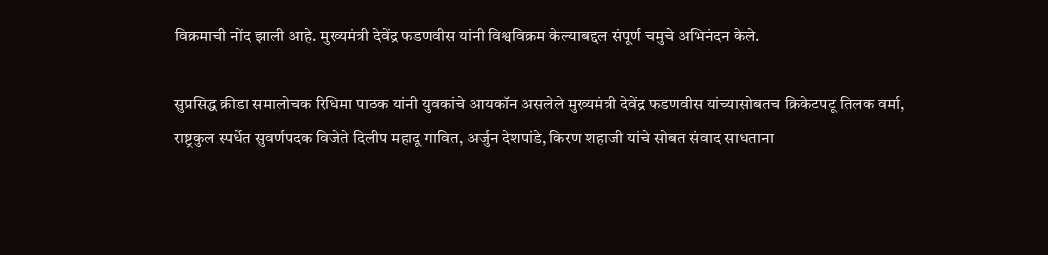विक्रमाची नोंद झाली आहे. मुख्यमंत्री देवेंद्र फडणवीस यांनी विश्वविक्रम केल्याबद्दल संपूर्ण चमुचे अभिनंदन केले.

सुप्रसिद्ध क्रीडा समालोचक रिधिमा पाठक यांनी युवकांचे आयकॉन असलेले मुख्यमंत्री देवेंद्र फडणवीस यांच्यासोबतच क्रिकेटपटू तिलक वर्मा, राष्ट्रकुल स्पर्धेत सुवर्णपदक विजेते दिलीप महादू गावित, अर्जुन देशपांडे, किरण शहाजी यांचे सोबत संवाद साधताना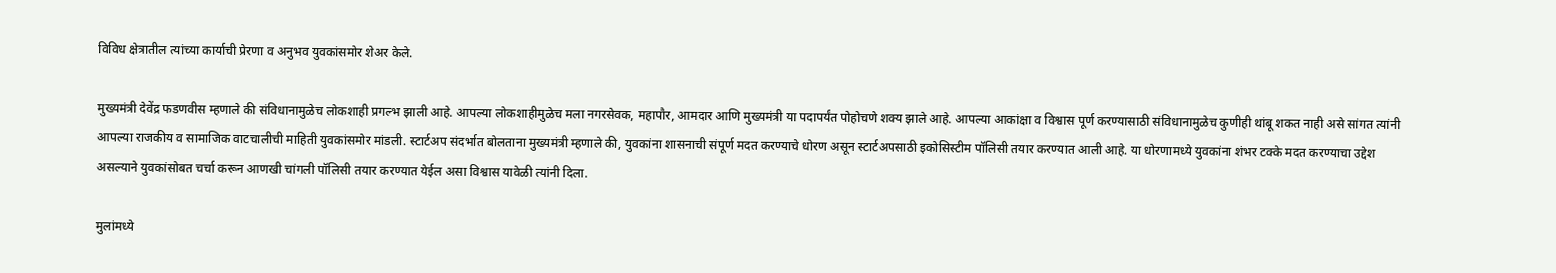विविध क्षेत्रातील त्यांच्या कार्याची प्रेरणा व अनुभव युवकांसमोर शेअर केले.

मुख्यमंत्री देवेंद्र फडणवीस म्हणाले की संविधानामुळेच लोकशाही प्रगल्भ झाली आहे. आपल्या लोकशाहीमुळेच मला नगरसेवक, महापौर, आमदार आणि मुख्यमंत्री या पदापर्यंत पोहोचणे शक्य झाले आहे. आपल्या आकांक्षा व विश्वास पूर्ण करण्यासाठी संविधानामुळेच कुणीही थांबू शकत नाही असे सांगत त्यांनी आपल्या राजकीय व सामाजिक वाटचालीची माहिती युवकांसमोर मांडली. स्टार्टअप संदर्भात बोलताना मुख्यमंत्री म्हणाले की, युवकांना शासनाची संपूर्ण मदत करण्याचे धोरण असून स्टार्टअपसाठी इकोसिस्टीम पॉलिसी तयार करण्यात आली आहे. या धोरणामध्ये युवकांना शंभर टक्के मदत करण्याचा उद्देश असल्याने युवकांसोबत चर्चा करून आणखी चांगली पॉलिसी तयार करण्यात येईल असा विश्वास यावेळी त्यांनी दिला.

मुलांमध्ये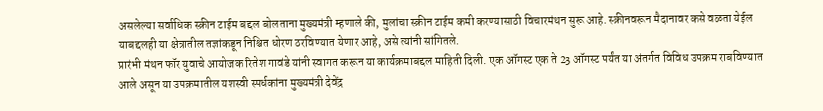असलेल्या सर्वाधिक स्क्रीन टाईम बद्दल बोलताना मुख्यमंत्री म्हणाले की, मुलांचा स्क्रीन टाईम कमी करण्यासाठी विचारमंथन सुरू आहे. स्क्रीनवरून मैदानावर कसे वळता येईल याबद्दलही या क्षेत्रातील तज्ञांकडून निश्चित धोरण ठरविण्यात येणार आहे, असे त्यांनी सांगितले.
प्रारंभी मंथन फॉर युवाचे आयोजक रितेश गावंडे यांनी स्वागत करून या कार्यक्रमाबद्दल माहिती दिली. एक ऑगस्ट एक ते 23 ऑगस्ट पर्यंत या अंतर्गत विविध उपक्रम राबविण्यात आले असून या उपक्रमातील यशस्वी स्पर्धकांना मुख्यमंत्री देवेंद्र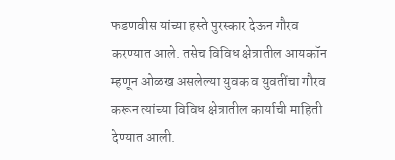फडणवीस यांच्या हस्ते पुरस्कार देऊन गौरव करण्यात आले. तसेच विविध क्षेत्रातील आयकॉन म्हणून ओळख असलेल्या युवक व युवतींचा गौरव करून त्यांच्या विविध क्षेत्रातील कार्याची माहिती देण्यात आली.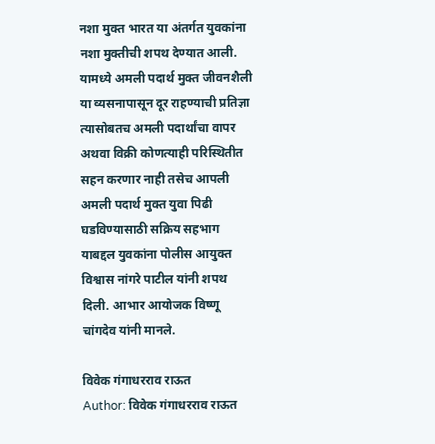नशा मुक्त भारत या अंतर्गत युवकांना नशा मुक्तीची शपथ देण्यात आली. यामध्ये अमली पदार्थ मुक्त जीवनशैली या व्यसनापासून दूर राहण्याची प्रतिज्ञा त्यासोबतच अमली पदार्थांचा वापर अथवा विक्री कोणत्याही परिस्थितीत सहन करणार नाही तसेच आपली अमली पदार्थ मुक्त युवा पिढी घडविण्यासाठी सक्रिय सहभाग याबद्दल युवकांना पोलीस आयुक्त विश्वास नांगरे पाटील यांनी शपथ दिली. आभार आयोजक विष्णू चांगदेव यांनी मानले.

विवेक गंगाधरराव राऊत
Author: विवेक गंगाधरराव राऊत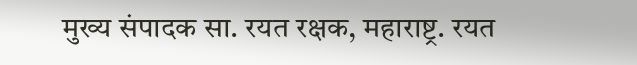मुख्य संपादक सा. रयत रक्षक, महाराष्ट्र. रयत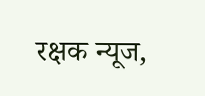रक्षक न्यूज,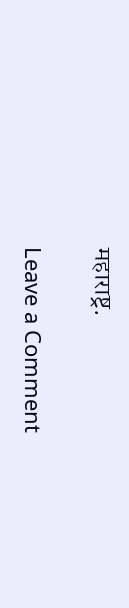महाराष्ट्र.

Leave a Comment